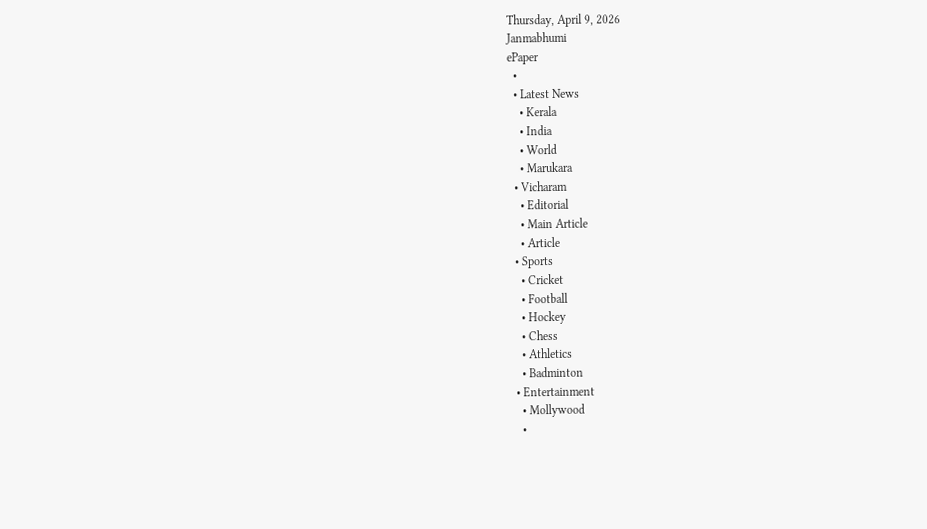Thursday, April 9, 2026
Janmabhumi
ePaper
  •
  • Latest News
    • Kerala
    • India
    • World
    • Marukara
  • Vicharam
    • Editorial
    • Main Article
    • Article
  • Sports
    • Cricket
    • Football
    • Hockey
    • Chess
    • Athletics
    • Badminton
  • Entertainment
    • Mollywood
    •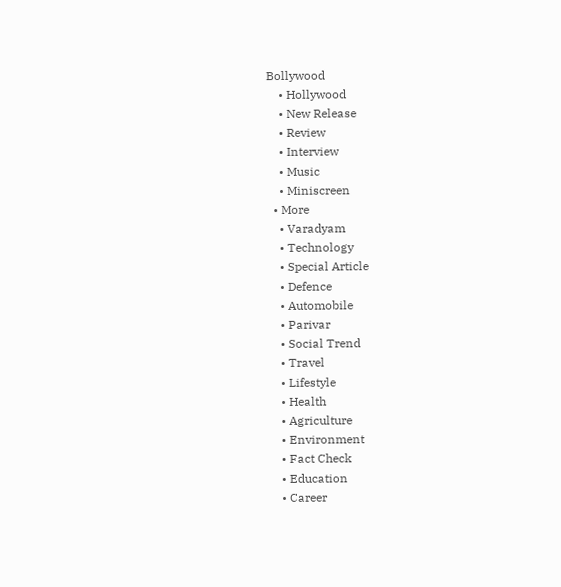Bollywood
    • Hollywood
    • New Release
    • Review
    • Interview
    • Music
    • Miniscreen
  • More
    • Varadyam
    • Technology
    • Special Article
    • Defence
    • Automobile
    • Parivar
    • Social Trend
    • Travel
    • Lifestyle
    • Health
    • Agriculture
    • Environment
    • Fact Check
    • Education
    • Career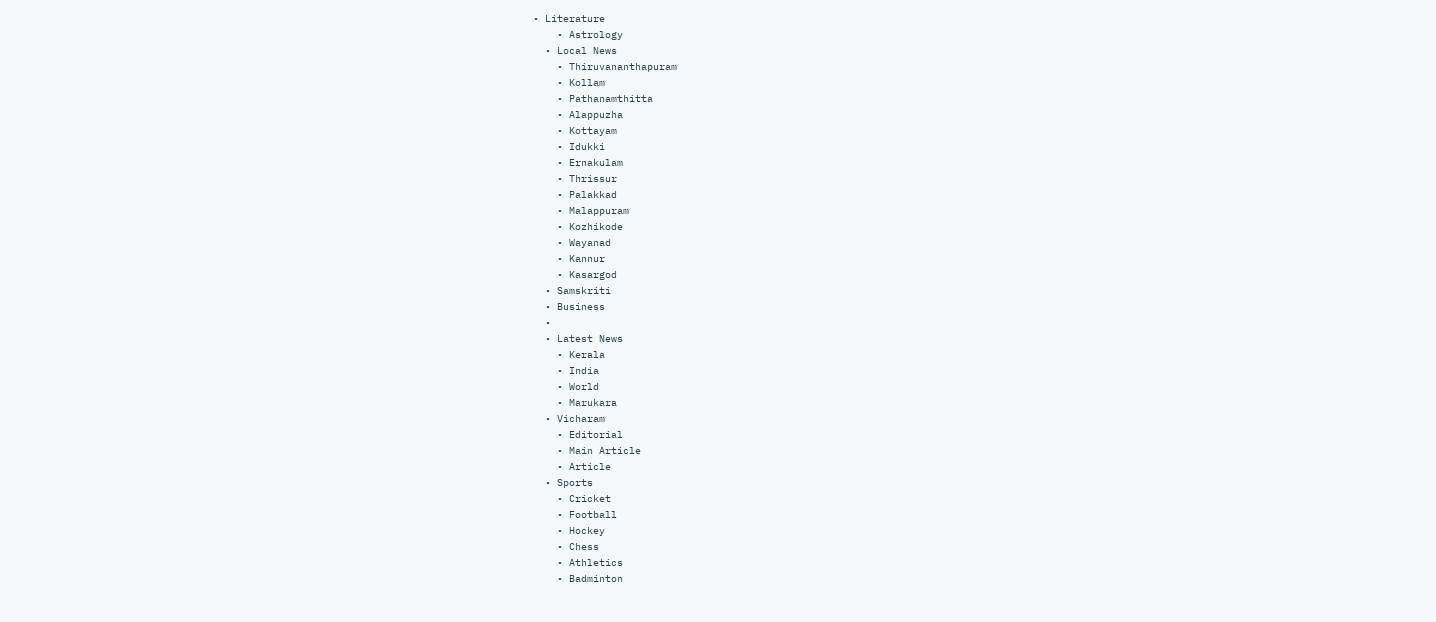• Literature
    • Astrology
  • Local News
    • Thiruvananthapuram
    • Kollam
    • Pathanamthitta
    • Alappuzha
    • Kottayam
    • Idukki
    • Ernakulam
    • Thrissur
    • Palakkad
    • Malappuram
    • Kozhikode
    • Wayanad
    • Kannur
    • Kasargod
  • Samskriti
  • Business
  •
  • Latest News
    • Kerala
    • India
    • World
    • Marukara
  • Vicharam
    • Editorial
    • Main Article
    • Article
  • Sports
    • Cricket
    • Football
    • Hockey
    • Chess
    • Athletics
    • Badminton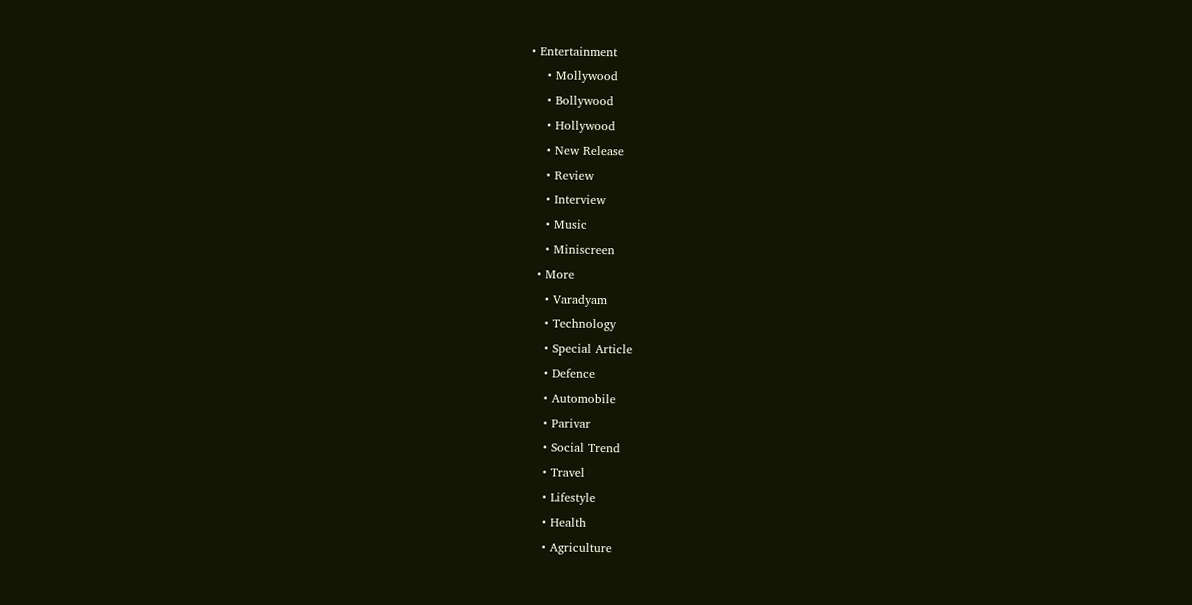• Entertainment
    • Mollywood
    • Bollywood
    • Hollywood
    • New Release
    • Review
    • Interview
    • Music
    • Miniscreen
  • More
    • Varadyam
    • Technology
    • Special Article
    • Defence
    • Automobile
    • Parivar
    • Social Trend
    • Travel
    • Lifestyle
    • Health
    • Agriculture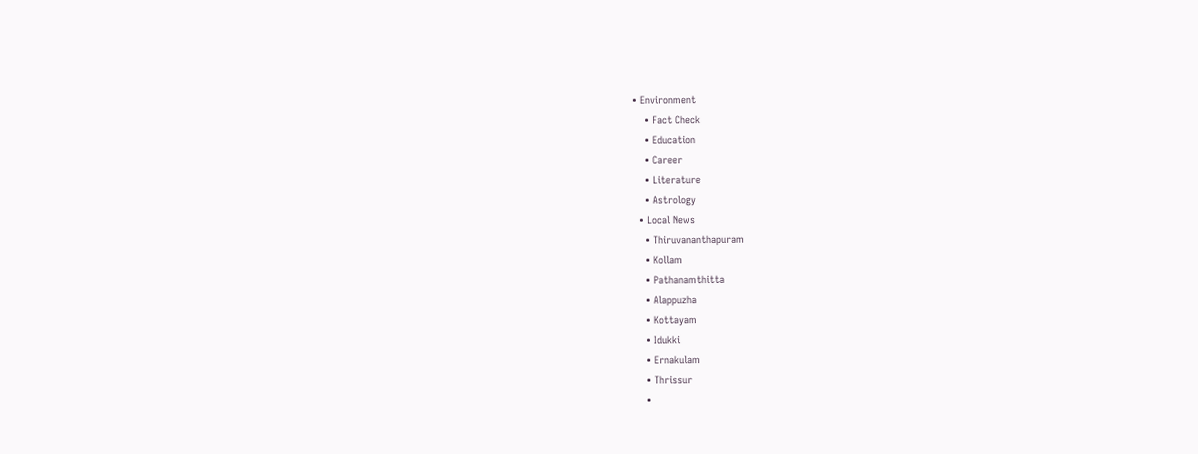• Environment
    • Fact Check
    • Education
    • Career
    • Literature
    • Astrology
  • Local News
    • Thiruvananthapuram
    • Kollam
    • Pathanamthitta
    • Alappuzha
    • Kottayam
    • Idukki
    • Ernakulam
    • Thrissur
    •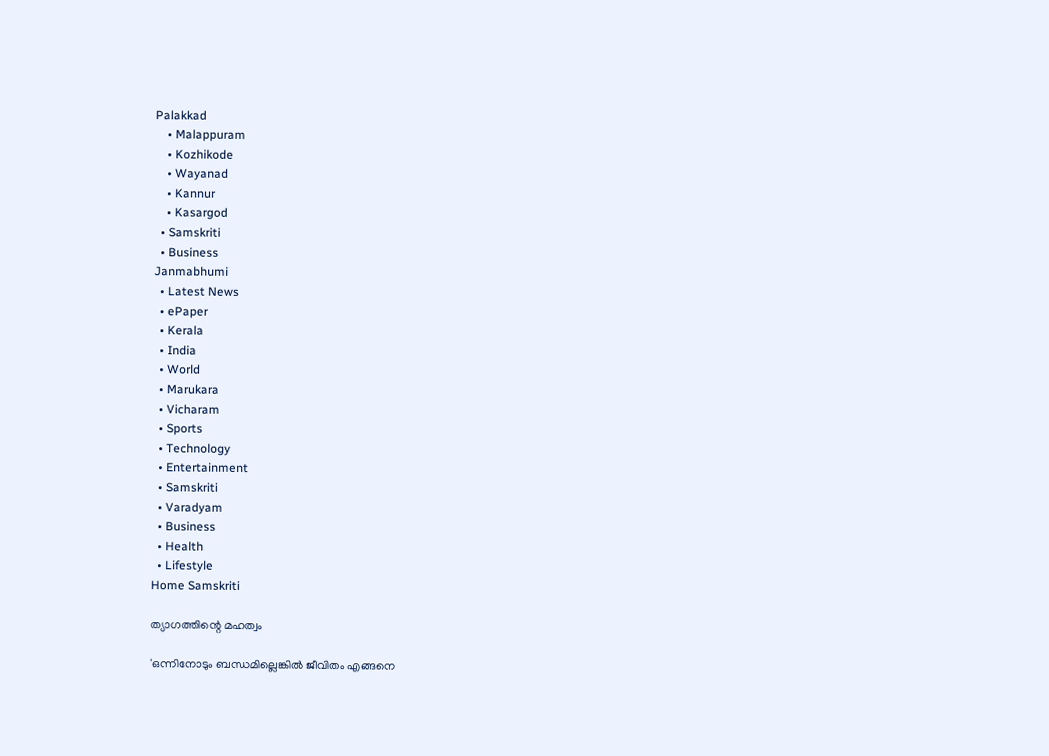Palakkad
    • Malappuram
    • Kozhikode
    • Wayanad
    • Kannur
    • Kasargod
  • Samskriti
  • Business
Janmabhumi
  • Latest News
  • ePaper
  • Kerala
  • India
  • World
  • Marukara
  • Vicharam
  • Sports
  • Technology
  • Entertainment
  • Samskriti
  • Varadyam
  • Business
  • Health
  • Lifestyle
Home Samskriti

ത്യാഗത്തിന്റെ മഹത്വം

'ഒന്നിനോടും ബന്ധമില്ലെങ്കില്‍ ജീവിതം എങ്ങനെ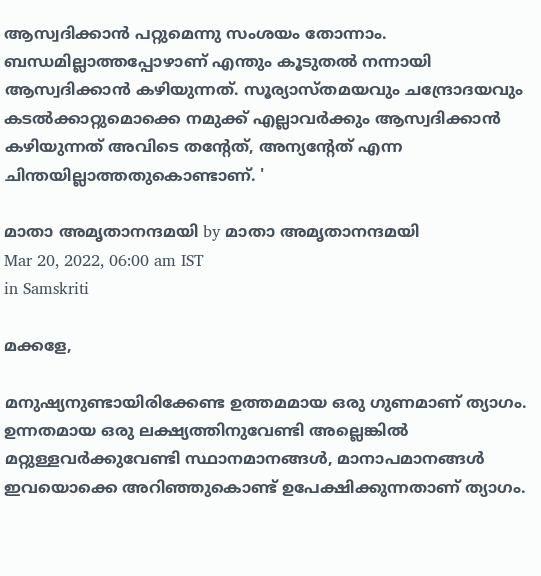ആസ്വദിക്കാന്‍ പറ്റുമെന്നു സംശയം തോന്നാം. ബന്ധമില്ലാത്തപ്പോഴാണ് എന്തും കൂടുതല്‍ നന്നായി ആസ്വദിക്കാന്‍ കഴിയുന്നത്. സൂര്യാസ്തമയവും ചന്ദ്രോദയവും കടല്‍ക്കാറ്റുമൊക്കെ നമുക്ക് എല്ലാവര്‍ക്കും ആസ്വദിക്കാന്‍ കഴിയുന്നത് അവിടെ തന്റേത്, അന്യന്റേത് എന്ന ചിന്തയില്ലാത്തതുകൊണ്ടാണ്. '

മാതാ അമൃതാനന്ദമയി by മാതാ അമൃതാനന്ദമയി
Mar 20, 2022, 06:00 am IST
in Samskriti

മക്കളേ,

മനുഷ്യനുണ്ടായിരിക്കേണ്ട ഉത്തമമായ ഒരു ഗുണമാണ് ത്യാഗം. ഉന്നതമായ ഒരു ലക്ഷ്യത്തിനുവേണ്ടി അല്ലെങ്കില്‍ മറ്റുള്ളവര്‍ക്കുവേണ്ടി സ്ഥാനമാനങ്ങള്‍, മാനാപമാനങ്ങള്‍ ഇവയൊക്കെ അറിഞ്ഞുകൊണ്ട് ഉപേക്ഷിക്കുന്നതാണ് ത്യാഗം.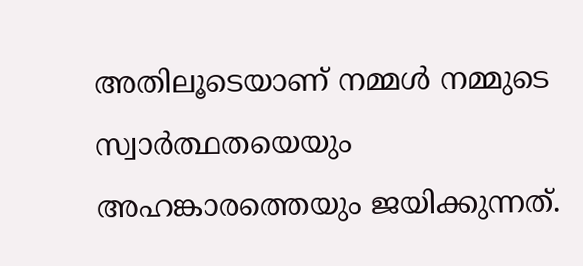അതിലൂടെയാണ് നമ്മള്‍ നമ്മുടെ സ്വാര്‍ത്ഥതയെയും അഹങ്കാരത്തെയും ജയിക്കുന്നത്.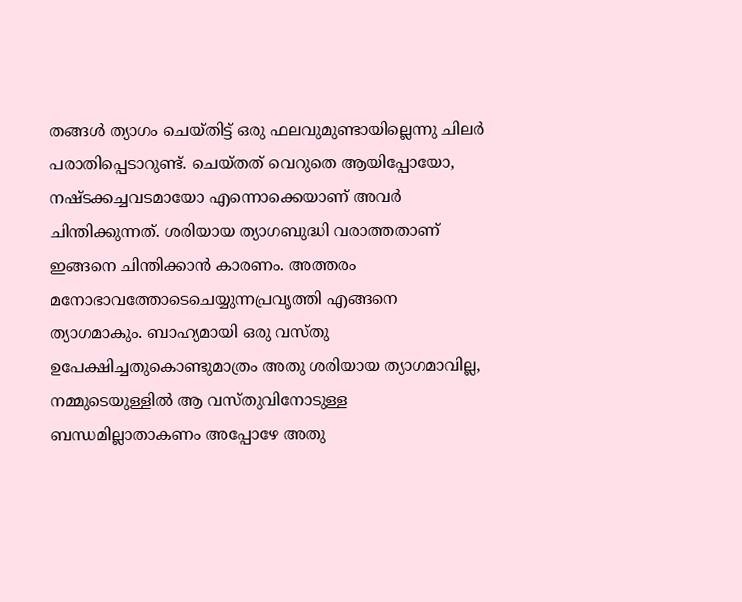തങ്ങള്‍ ത്യാഗം ചെയ്തിട്ട് ഒരു ഫലവുമുണ്ടായില്ലെന്നു ചിലര്‍ പരാതിപ്പെടാറുണ്ട്. ചെയ്തത് വെറുതെ ആയിപ്പോയോ, നഷ്ടക്കച്ചവടമായോ എന്നൊക്കെയാണ് അവര്‍ ചിന്തിക്കുന്നത്. ശരിയായ ത്യാഗബുദ്ധി വരാത്തതാണ് ഇങ്ങനെ ചിന്തിക്കാന്‍ കാരണം. അത്തരം മനോഭാവത്തോടെചെയ്യുന്നപ്രവൃത്തി എങ്ങനെ ത്യാഗമാകും. ബാഹ്യമായി ഒരു വസ്തു ഉപേക്ഷിച്ചതുകൊണ്ടുമാത്രം അതു ശരിയായ ത്യാഗമാവില്ല, നമ്മുടെയുള്ളില്‍ ആ വസ്തുവിനോടുള്ള ബന്ധമില്ലാതാകണം അപ്പോഴേ അതു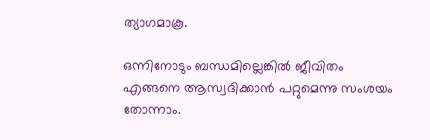ത്യാഗമാകൂ.

ഒന്നിനോടും ബന്ധമില്ലെങ്കില്‍ ജീവിതം എങ്ങനെ ആസ്വദിക്കാന്‍ പറ്റുമെന്നു സംശയം തോന്നാം.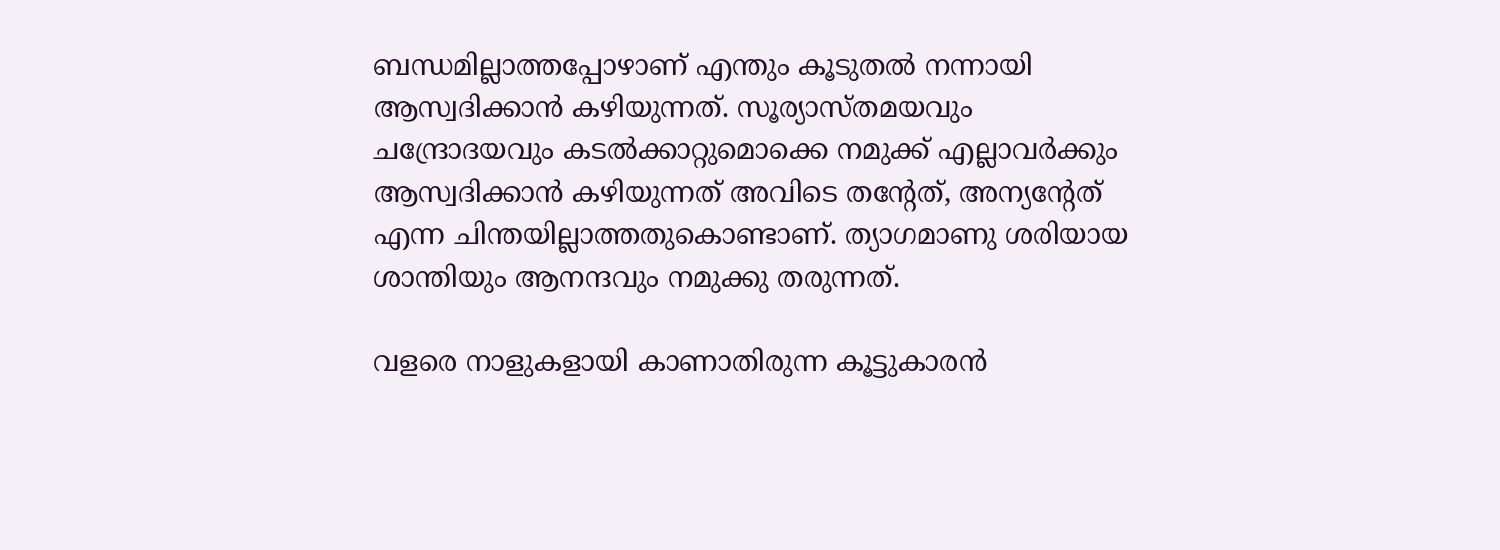ബന്ധമില്ലാത്തപ്പോഴാണ് എന്തും കൂടുതല്‍ നന്നായി ആസ്വദിക്കാന്‍ കഴിയുന്നത്. സൂര്യാസ്തമയവും ചന്ദ്രോദയവും കടല്‍ക്കാറ്റുമൊക്കെ നമുക്ക് എല്ലാവര്‍ക്കും ആസ്വദിക്കാന്‍ കഴിയുന്നത് അവിടെ തന്റേത്, അന്യന്റേത് എന്ന ചിന്തയില്ലാത്തതുകൊണ്ടാണ്. ത്യാഗമാണു ശരിയായ ശാന്തിയും ആനന്ദവും നമുക്കു തരുന്നത്.

വളരെ നാളുകളായി കാണാതിരുന്ന കൂട്ടുകാരന്‍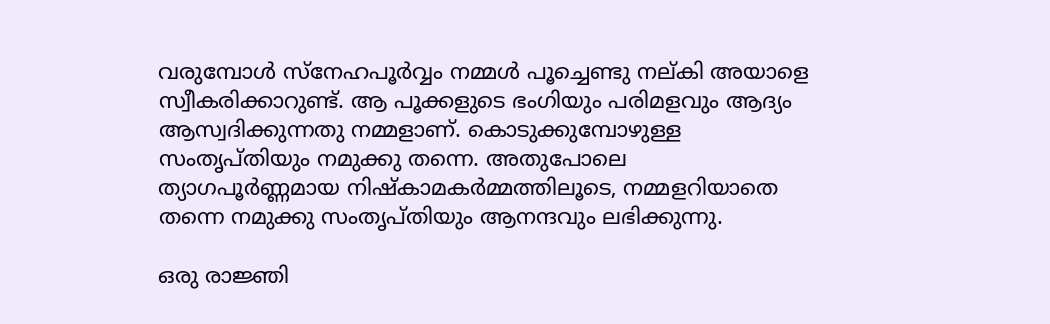വരുമ്പോള്‍ സ്‌നേഹപൂര്‍വ്വം നമ്മള്‍ പൂച്ചെണ്ടു നല്കി അയാളെ സ്വീകരിക്കാറുണ്ട്. ആ പൂക്കളുടെ ഭംഗിയും പരിമളവും ആദ്യം ആസ്വദിക്കുന്നതു നമ്മളാണ്. കൊടുക്കുമ്പോഴുള്ള സംതൃപ്തിയും നമുക്കു തന്നെ. അതുപോലെ ത്യാഗപൂര്‍ണ്ണമായ നിഷ്‌കാമകര്‍മ്മത്തിലൂടെ, നമ്മളറിയാതെ തന്നെ നമുക്കു സംതൃപ്തിയും ആനന്ദവും ലഭിക്കുന്നു.

ഒരു രാജ്ഞി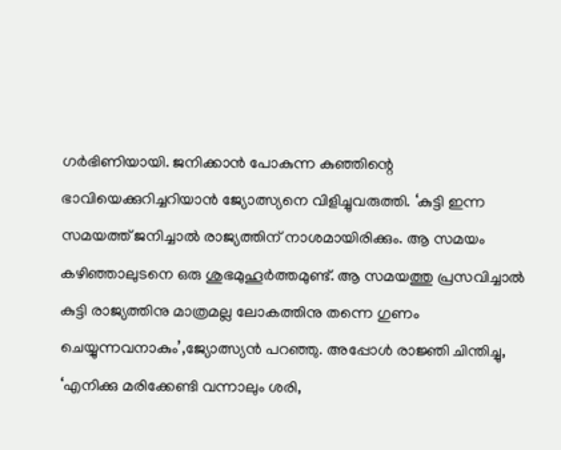ഗര്‍ഭിണിയായി. ജനിക്കാന്‍ പോകുന്ന കുഞ്ഞിന്റെ ഭാവിയെക്കുറിച്ചറിയാന്‍ ജ്യോത്സ്യനെ വിളിച്ചുവരുത്തി. ‘കുട്ടി ഇന്ന സമയത്ത് ജനിച്ചാല്‍ രാജ്യത്തിന് നാശമായിരിക്കും. ആ സമയം കഴിഞ്ഞാലുടനെ ഒരു ശുഭമുഹൂര്‍ത്തമുണ്ട്. ആ സമയത്തു പ്രസവിച്ചാല്‍ കുട്ടി രാജ്യത്തിനു മാത്രമല്ല ലോകത്തിനു തന്നെ ഗുണം ചെയ്യുന്നവനാകും’,ജ്യോത്സ്യന്‍ പറഞ്ഞു. അപ്പോള്‍ രാജ്ഞി ചിന്തിച്ചു, ‘എനിക്കു മരിക്കേണ്ടി വന്നാലും ശരി,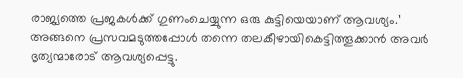രാജ്യത്തെ പ്രജകള്‍ക്ക് ഗുണംചെയ്യുന്ന ഒരു കുട്ടിയെയാണ് ആവശ്യം.’ അങ്ങനെ പ്രസവമടുത്തപ്പോള്‍ തന്നെ തലകീഴായികെട്ടിത്തൂക്കാന്‍ അവര്‍ ഭൃത്യന്മാരോട് ആവശ്യപ്പെട്ടു.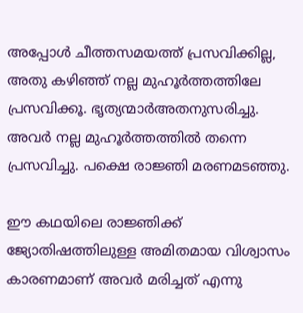അപ്പോള്‍ ചീത്തസമയത്ത് പ്രസവിക്കില്ല, അതു കഴിഞ്ഞ് നല്ല മുഹൂര്‍ത്തത്തിലേ പ്രസവിക്കൂ. ഭൃത്യന്മാര്‍അതനുസരിച്ചു. അവര്‍ നല്ല മുഹൂര്‍ത്തത്തില്‍ തന്നെ പ്രസവിച്ചു. പക്ഷെ രാജ്ഞി മരണമടഞ്ഞു.

ഈ കഥയിലെ രാജ്ഞിക്ക് ജ്യോതിഷത്തിലുള്ള അമിതമായ വിശ്വാസം കാരണമാണ് അവര്‍ മരിച്ചത് എന്നു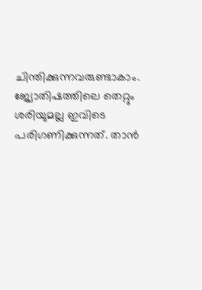ചിന്തിക്കുന്നവരുണ്ടാകാം. ജ്യോതിഷത്തിലെ തെറ്റും ശരിയുമല്ല ഇവിടെ പരിഗണിക്കുന്നത്. താന്‍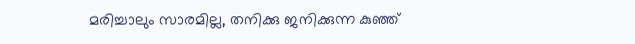മരിച്ചാലും സാരമില്ല, തനിക്കു ജനിക്കുന്ന കുഞ്ഞ്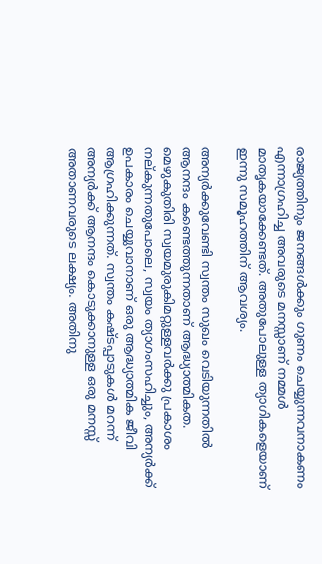രാജ്യത്തിനും ജനങ്ങള്‍ക്കും ഗുണം ചെയ്യുന്നവനാകണം എന്നാഗ്രഹിച്ച അവരുടെ മനസ്സാണ് നമ്മള്‍ മാതൃകയാക്കേണ്ടത്. അതുപോലുള്ള ത്യാഗികളെയാണ് ഇന്നു സമൂഹത്തിന് ആവശ്യം.

അന്യര്‍ക്കുവേണ്ടി സ്വന്തം സുഖം വെടിയുന്നതില്‍ ആനന്ദം കണ്ടെത്തുന്നതാണ് ആദ്ധ്യാത്മികത. മെഴുകുതിരി സ്വയമുരുകിമറ്റുള്ളവര്‍ക്കു പ്രകാശം നല്കുന്നതുപോലെ, സ്വയം ത്യാഗംസഹിച്ചും, അന്യര്‍ക്ക്  ഉപകാരം ചെയ്യുവാനാണ് ഒരു ആദ്ധ്യാത്മിക ജീവി ആഗ്രഹിക്കുന്നത്. സ്വന്തം കഷ്ടപ്പാടുകള്‍ മറന്ന് അന്യര്‍ക്ക് ആനന്ദം കൊടുക്കാനുള്ള ഒരു മനസ്സ് അതാണവരുടെ ലക്ഷ്യം. അതിനു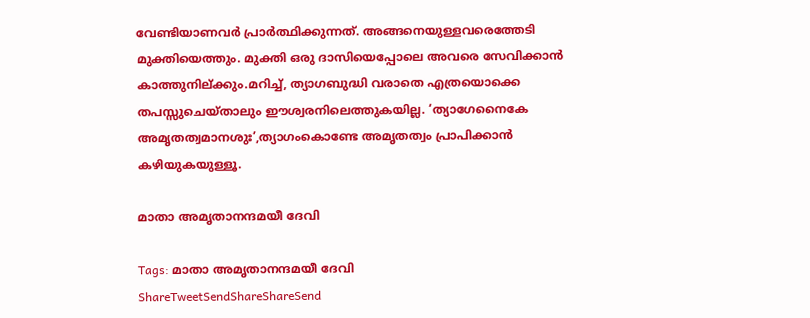വേണ്ടിയാണവര്‍ പ്രാര്‍ത്ഥിക്കുന്നത്. അങ്ങനെയുള്ളവരെത്തേടി മുക്തിയെത്തും. മുക്തി ഒരു ദാസിയെപ്പോലെ അവരെ സേവിക്കാന്‍ കാത്തുനില്ക്കും.മറിച്ച്, ത്യാഗബുദ്ധി വരാതെ എത്രയൊക്കെ തപസ്സുചെയ്താലും ഈശ്വരനിലെത്തുകയില്ല. ‘ത്യാഗേനൈകേ അമൃതത്വമാനശുഃ’,ത്യാഗംകൊണ്ടേ അമൃതത്വം പ്രാപിക്കാന്‍ കഴിയുകയുള്ളൂ.

മാതാ അമൃതാനന്ദമയീ ദേവി

Tags: മാതാ അമൃതാനന്ദമയീ ദേവി
ShareTweetSendShareShareSend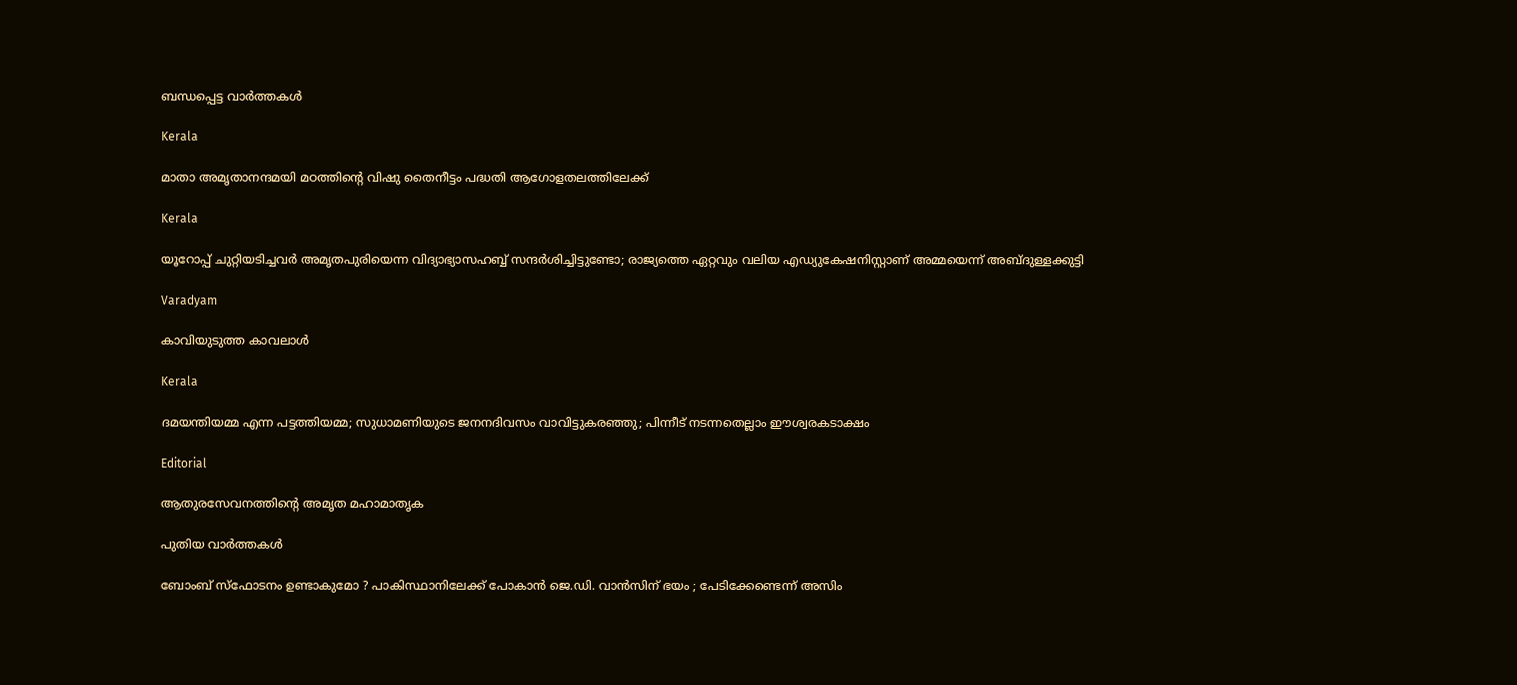ബന്ധപ്പെട്ട വാര്‍ത്തകള്‍

Kerala

മാതാ അമൃതാനന്ദമയി മഠത്തിന്റെ വിഷു തൈനീട്ടം പദ്ധതി ആഗോളതലത്തിലേക്ക്

Kerala

യൂറോപ്പ് ചുറ്റിയടിച്ചവര്‍ അമൃതപുരിയെന്ന വിദ്യാഭ്യാസഹബ്ബ് സന്ദര്‍ശിച്ചിട്ടുണ്ടോ; രാജ്യത്തെ ഏറ്റവും വലിയ എഡ്യുകേഷനിസ്റ്റാണ് അമ്മയെന്ന് അബ്ദുള്ളക്കുട്ടി

Varadyam

കാവിയുടുത്ത കാവലാള്‍

Kerala

ദമയന്തിയമ്മ എന്ന പട്ടത്തിയമ്മ; സുധാമണിയുടെ ജനനദിവസം വാവിട്ടുകരഞ്ഞു; പിന്നീട് നടന്നതെല്ലാം ഈശ്വരകടാക്ഷം

Editorial

ആതുരസേവനത്തിന്റെ അമൃത മഹാമാതൃക

പുതിയ വാര്‍ത്തകള്‍

ബോംബ് സ്ഫോടനം ഉണ്ടാകുമോ ? പാകിസ്ഥാനിലേക്ക് പോകാൻ ജെ.ഡി. വാൻസിന് ഭയം ; പേടിക്കേണ്ടെന്ന് അസിം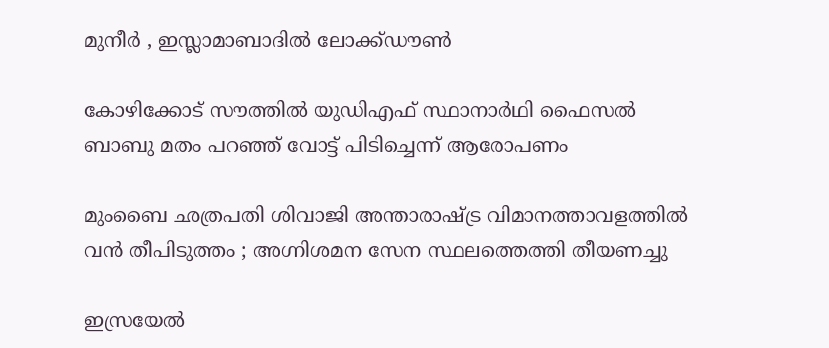മുനീർ , ഇസ്ലാമാബാദിൽ ലോക്ക്ഡൗൺ

കോഴിക്കോട് സൗത്തില്‍ യുഡിഎഫ് സ്ഥാനാര്‍ഥി ഫൈസല്‍ ബാബു മതം പറഞ്ഞ് വോട്ട് പിടിച്ചെന്ന് ആരോപണം

മുംബൈ ഛത്രപതി ശിവാജി അന്താരാഷ്‌ട്ര വിമാനത്താവളത്തിൽ വൻ തീപിടുത്തം ; അഗ്നിശമന സേന സ്ഥലത്തെത്തി തീയണച്ചു

ഇസ്രയേല്‍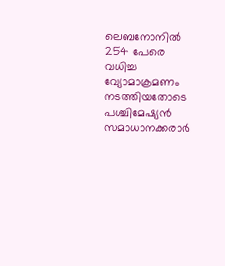ലെബനോനില്‍ 254 പേരെ വധിച്ച വ്യോമാക്രമണം നടത്തിയതോടെ പശ്ചിമേഷ്യന്‍ സമാധാനക്കരാര്‍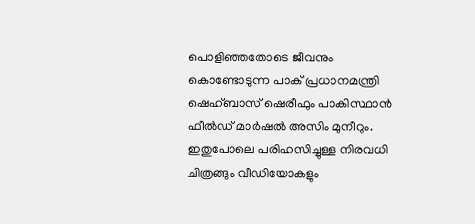പൊളിഞ്ഞതോടെ ജീവനും കൊണ്ടോടുന്ന പാക് പ്രധാനമന്ത്രി ഷെഹ്ബാസ് ഷെരീഫും പാകിസ്ഥാന്‍ ഫീല്‍ഡ് മാര്‍ഷല്‍ അസിം മുനീറും. ഇതുപോലെ പരിഹസിച്ചുള്ള നിരവധി ചിത്രങ്ങും വീഡിയോകളും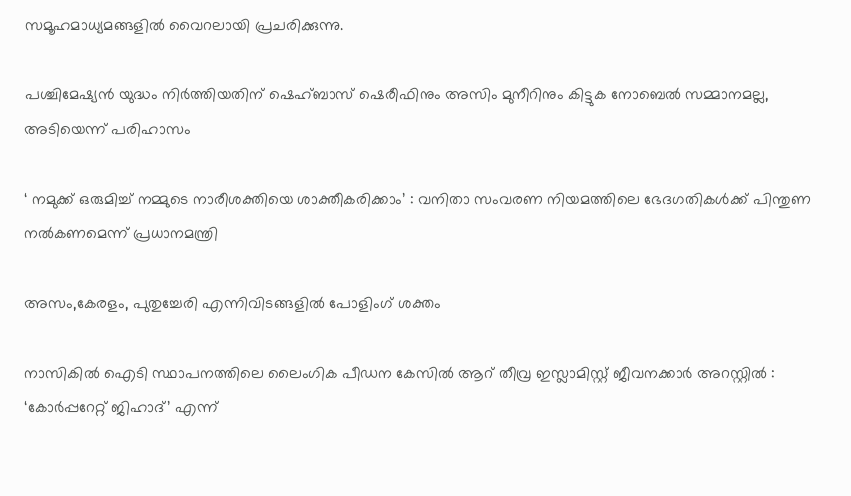സമൂഹമാധ്യമങ്ങളില്‍ വൈറലായി പ്രചരിക്കുന്നു.

പശ്ചിമേഷ്യന്‍ യുദ്ധം നിര്‍ത്തിയതിന് ഷെഹ്ബാസ് ഷെരീഫിനും അസിം മുനീറിനും കിട്ടുക നോബെല്‍ സമ്മാനമല്ല, അടിയെന്ന് പരിഹാസം

‘ നമുക്ക് ഒരുമിച്ച് നമ്മുടെ നാരീശക്തിയെ ശാക്തീകരിക്കാം’ : വനിതാ സംവരണ നിയമത്തിലെ ഭേദഗതികൾക്ക് പിന്തുണ നൽകണമെന്ന് പ്രധാനമന്ത്രി

അസം,കേരളം, പുതുച്ചേരി എന്നിവിടങ്ങളില്‍ പോളിംഗ് ശക്തം

നാസികിൽ ഐടി സ്ഥാപനത്തിലെ ലൈംഗിക പീഡന കേസിൽ ആറ് തീവ്ര ഇസ്ലാമിസ്റ്റ് ജീവനക്കാർ അറസ്റ്റിൽ : ‘കോർപ്പറേറ്റ് ജിഹാദ്’ എന്ന്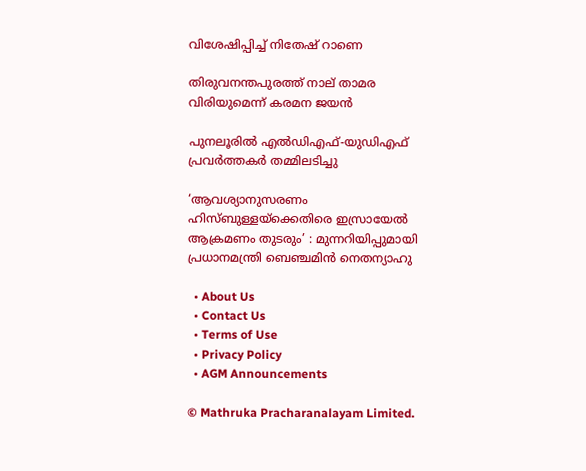വിശേഷിപ്പിച്ച് നിതേഷ് റാണെ

തിരുവനന്തപുരത്ത് നാല് താമര വിരിയുമെന്ന് കരമന ജയന്‍

പുനലൂരില്‍ എല്‍ഡിഎഫ്-യുഡിഎഫ് പ്രവര്‍ത്തകര്‍ തമ്മിലടിച്ചു

‘ആവശ്യാനുസരണം ഹിസ്ബുള്ളയ്‌ക്കെതിരെ ഇസ്രായേൽ ആക്രമണം തുടരും’ : മുന്നറിയിപ്പുമായി പ്രധാനമന്ത്രി ബെഞ്ചമിൻ നെതന്യാഹു

  • About Us
  • Contact Us
  • Terms of Use
  • Privacy Policy
  • AGM Announcements

© Mathruka Pracharanalayam Limited.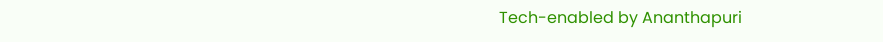Tech-enabled by Ananthapuri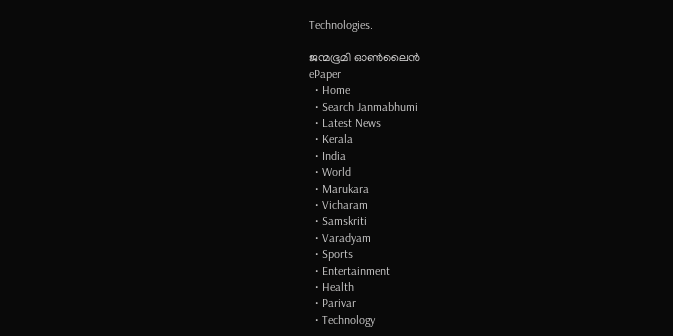Technologies.

ജന്മഭൂമി ഓണ്‍ലൈന്‍
ePaper
  • Home
  • Search Janmabhumi
  • Latest News
  • Kerala
  • India
  • World
  • Marukara
  • Vicharam
  • Samskriti
  • Varadyam
  • Sports
  • Entertainment
  • Health
  • Parivar
  • Technology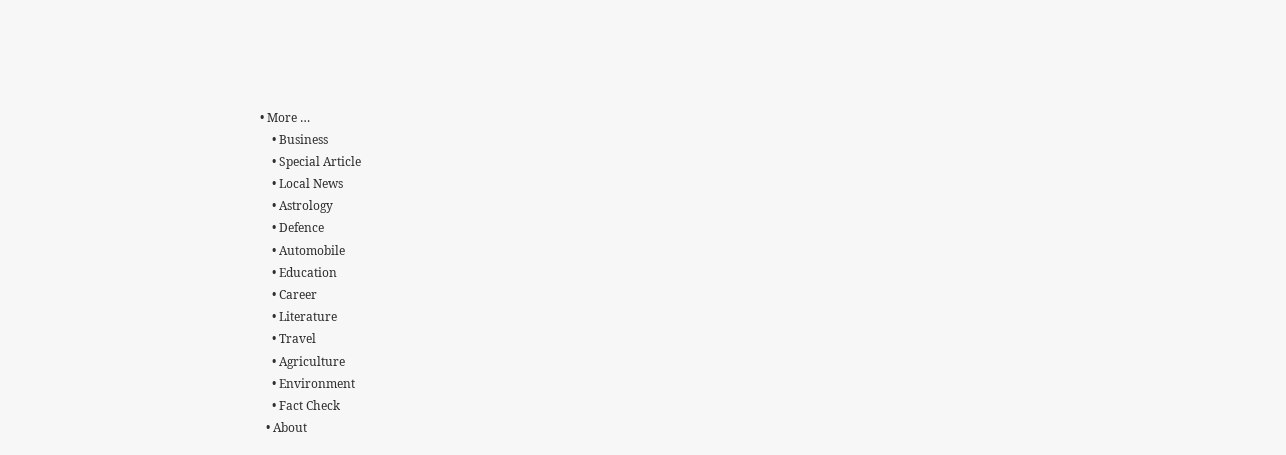• More …
    • Business
    • Special Article
    • Local News
    • Astrology
    • Defence
    • Automobile
    • Education
    • Career
    • Literature
    • Travel
    • Agriculture
    • Environment
    • Fact Check
  • About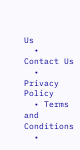Us
  • Contact Us
  • Privacy Policy
  • Terms and Conditions
  •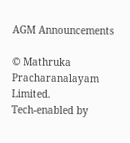AGM Announcements

© Mathruka Pracharanalayam Limited.
Tech-enabled by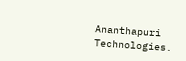Ananthapuri Technologies.